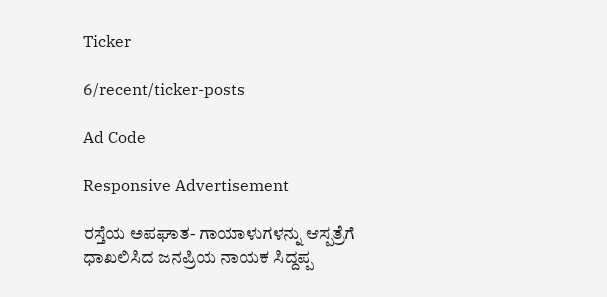Ticker

6/recent/ticker-posts

Ad Code

Responsive Advertisement

ರಸ್ತೆಯ ಅಪಘಾತ- ಗಾಯಾಳುಗಳನ್ನು ಆಸ್ಪತ್ರೆಗೆ ಧಾಖಲಿಸಿದ ಜನಪ್ರಿಯ ನಾಯಕ ಸಿದ್ದಪ್ಪ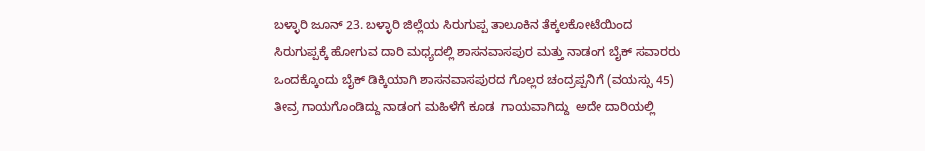ಬಳ್ಳಾರಿ ಜೂನ್ 23. ಬಳ್ಳಾರಿ ಜಿಲ್ಲೆಯ ಸಿರುಗುಪ್ಪ ತಾಲೂಕಿನ ತೆಕ್ಕಲಕೋಟೆಯಿಂದ ಸಿರುಗುಪ್ಪಕ್ಕೆ ಹೋಗುವ ದಾರಿ ಮಧ್ಯದಲ್ಲಿ ಶಾಸನವಾಸಪುರ ಮತ್ತು ನಾಡಂಗ ಬೈಕ್ ಸವಾರರು ಒಂದಕ್ಕೊಂದು ಬೈಕ್ ಡಿಕ್ಕಿಯಾಗಿ ಶಾಸನವಾಸಪುರದ ಗೊಲ್ಲರ ಚಂದ್ರಪ್ಪನಿಗೆ (ವಯಸ್ಸು 45)  ತೀವ್ರ ಗಾಯಗೊಂಡಿದ್ದು ನಾಡಂಗ ಮಹಿಳೆಗೆ ಕೂಡ  ಗಾಯವಾಗಿದ್ದು  ಅದೇ ದಾರಿಯಲ್ಲಿ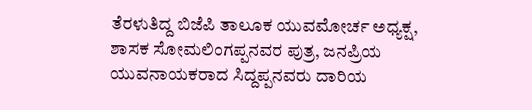ತೆರಳುತಿದ್ದ ಬಿಜೆಪಿ ತಾಲೂಕ ಯುವಮೋರ್ಚ ಅಧ್ಯಕ್ಷ, ಶಾಸಕ ಸೋಮಲಿಂಗಪ್ಪನವರ ಪುತ್ರ, ಜನಪ್ರಿಯ ಯುವನಾಯಕರಾದ ಸಿದ್ದಪ್ಪನವರು ದಾರಿಯ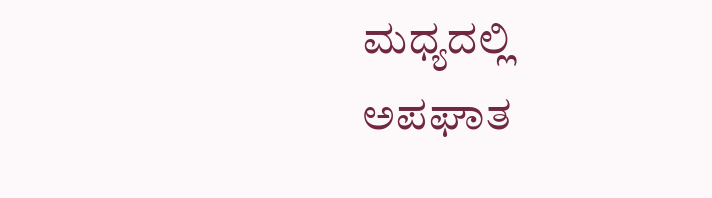ಮಧ್ಯದಲ್ಲಿ ಅಪಘಾತ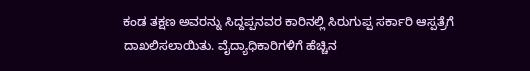ಕಂಡ ತಕ್ಷಣ ಅವರನ್ನು ಸಿದ್ದಪ್ಪನವರ ಕಾರಿನಲ್ಲಿ ಸಿರುಗುಪ್ಪ ಸರ್ಕಾರಿ ಆಸ್ಪತ್ರೆಗೆ ದಾಖಲಿಸಲಾಯಿತು. ವೈದ್ಯಾಧಿಕಾರಿಗಳಿಗೆ ಹೆಚ್ಚಿನ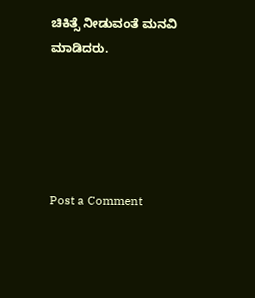ಚಿಕಿತ್ಸೆ ನೀಡುವಂತೆ ಮನವಿ ಮಾಡಿದರು.





Post a Comment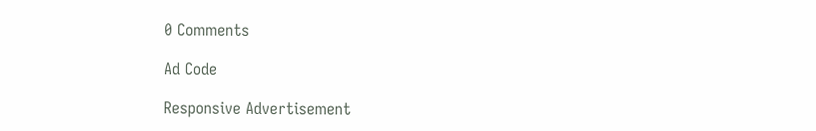0 Comments

Ad Code

Responsive Advertisement